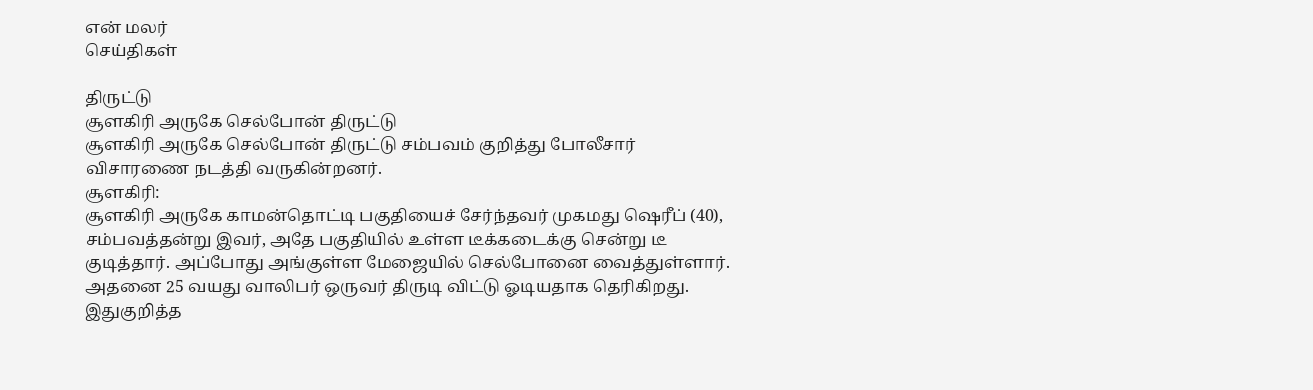என் மலர்
செய்திகள்

திருட்டு
சூளகிரி அருகே செல்போன் திருட்டு
சூளகிரி அருகே செல்போன் திருட்டு சம்பவம் குறித்து போலீசார் விசாரணை நடத்தி வருகின்றனர்.
சூளகிரி:
சூளகிரி அருகே காமன்தொட்டி பகுதியைச் சேர்ந்தவர் முகமது ஷெரீப் (40), சம்பவத்தன்று இவர், அதே பகுதியில் உள்ள டீக்கடைக்கு சென்று டீ குடித்தார். அப்போது அங்குள்ள மேஜையில் செல்போனை வைத்துள்ளார். அதனை 25 வயது வாலிபர் ஒருவர் திருடி விட்டு ஓடியதாக தெரிகிறது. இதுகுறித்த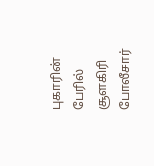புகாரின் பேரில் சூளகிரி போலீசார்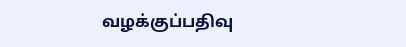வழக்குப்பதிவு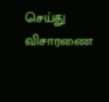செய்து விசாரணை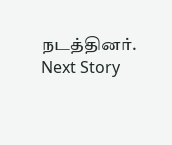நடத்தினர்.
Next Story